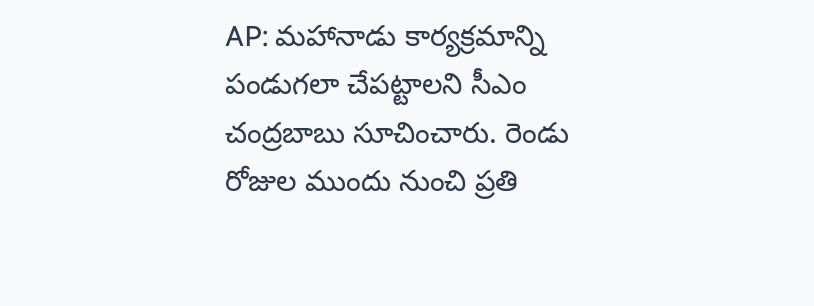AP: మహానాడు కార్యక్రమాన్ని పండుగలా చేపట్టాలని సీఎం చంద్రబాబు సూచించారు. రెండు రోజుల ముందు నుంచి ప్రతి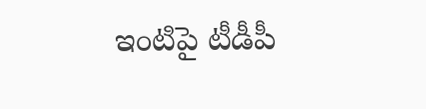ఇంటిపై టీడీపీ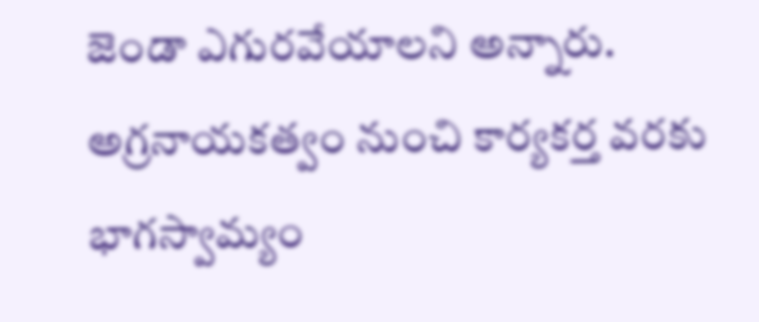జెండా ఎగురవేయాలని అన్నారు. అగ్రనాయకత్వం నుంచి కార్యకర్త వరకు భాగస్వామ్యం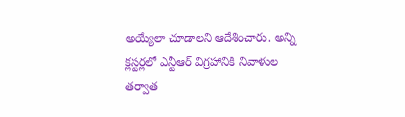అయ్యేలా చూడాలని ఆదేశించారు. అన్ని క్లస్టర్లలో ఎన్టీఆర్ విగ్రహానికి నివాళుల తర్వాత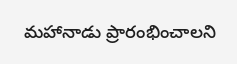మహానాడు ప్రారంభించాలని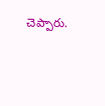చెప్పారు.